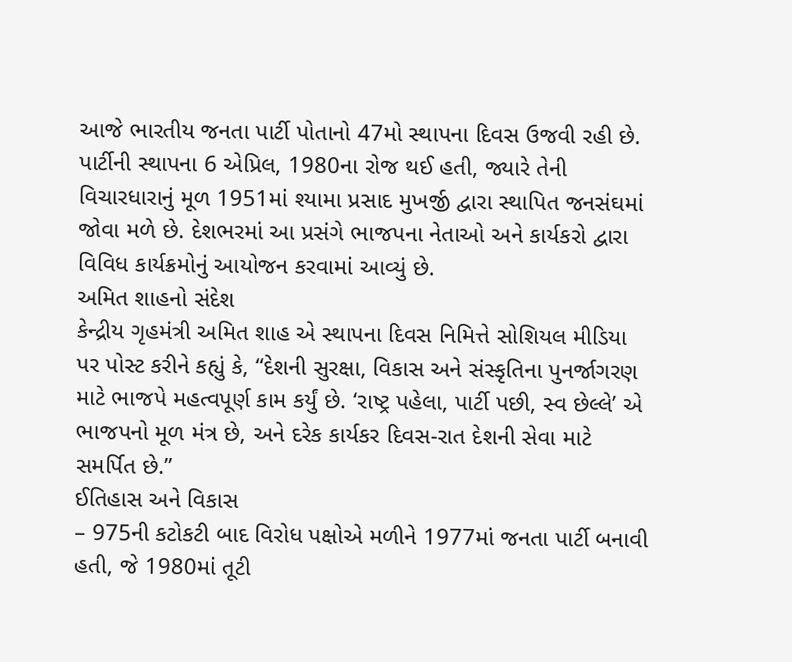આજે ભારતીય જનતા પાર્ટી પોતાનો 47મો સ્થાપના દિવસ ઉજવી રહી છે. પાર્ટીની સ્થાપના 6 એપ્રિલ, 1980ના રોજ થઈ હતી, જ્યારે તેની વિચારધારાનું મૂળ 1951માં શ્યામા પ્રસાદ મુખર્જી દ્વારા સ્થાપિત જનસંઘમાં જોવા મળે છે. દેશભરમાં આ પ્રસંગે ભાજપના નેતાઓ અને કાર્યકરો દ્વારા વિવિધ કાર્યક્રમોનું આયોજન કરવામાં આવ્યું છે.
અમિત શાહનો સંદેશ
કેન્દ્રીય ગૃહમંત્રી અમિત શાહ એ સ્થાપના દિવસ નિમિત્તે સોશિયલ મીડિયા પર પોસ્ટ કરીને કહ્યું કે, “દેશની સુરક્ષા, વિકાસ અને સંસ્કૃતિના પુનર્જાગરણ માટે ભાજપે મહત્વપૂર્ણ કામ કર્યું છે. ‘રાષ્ટ્ર પહેલા, પાર્ટી પછી, સ્વ છેલ્લે’ એ ભાજપનો મૂળ મંત્ર છે, અને દરેક કાર્યકર દિવસ-રાત દેશની સેવા માટે સમર્પિત છે.”
ઈતિહાસ અને વિકાસ
– 975ની કટોકટી બાદ વિરોધ પક્ષોએ મળીને 1977માં જનતા પાર્ટી બનાવી હતી, જે 1980માં તૂટી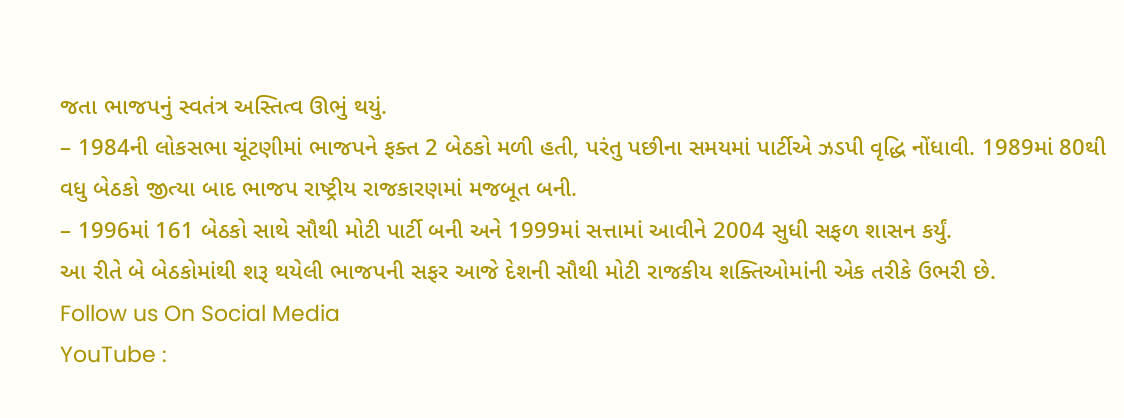જતા ભાજપનું સ્વતંત્ર અસ્તિત્વ ઊભું થયું.
– 1984ની લોકસભા ચૂંટણીમાં ભાજપને ફક્ત 2 બેઠકો મળી હતી, પરંતુ પછીના સમયમાં પાર્ટીએ ઝડપી વૃદ્ધિ નોંધાવી. 1989માં 80થી વધુ બેઠકો જીત્યા બાદ ભાજપ રાષ્ટ્રીય રાજકારણમાં મજબૂત બની.
– 1996માં 161 બેઠકો સાથે સૌથી મોટી પાર્ટી બની અને 1999માં સત્તામાં આવીને 2004 સુધી સફળ શાસન કર્યું.
આ રીતે બે બેઠકોમાંથી શરૂ થયેલી ભાજપની સફર આજે દેશની સૌથી મોટી રાજકીય શક્તિઓમાંની એક તરીકે ઉભરી છે.
Follow us On Social Media
YouTube :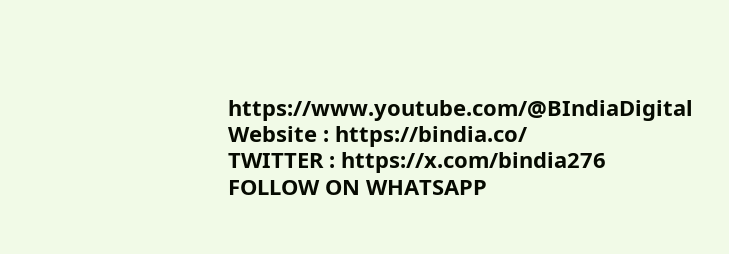https://www.youtube.com/@BIndiaDigital
Website : https://bindia.co/
TWITTER : https://x.com/bindia276
FOLLOW ON WHATSAPP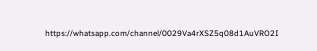https://whatsapp.com/channel/0029Va4rXSZ5q08d1AuVRO2I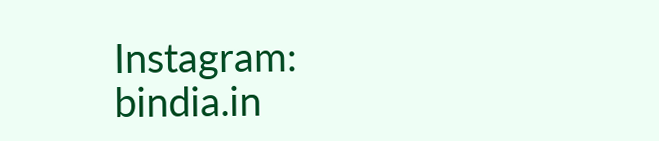Instagram: bindia.in